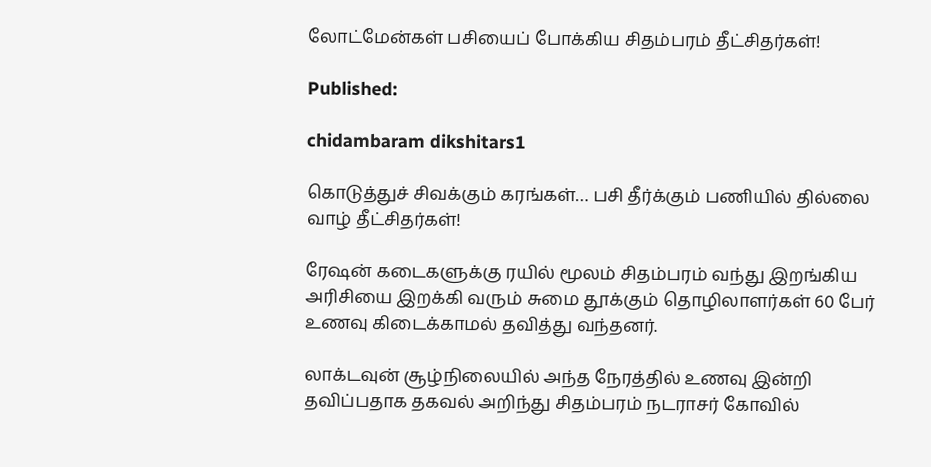லோட்மேன்கள் பசியைப் போக்கிய சிதம்பரம் தீட்சிதர்கள்!

Published:

chidambaram dikshitars1

கொடுத்துச் சிவக்கும் கரங்கள்… பசி தீர்க்கும் பணியில் தில்லை வாழ் தீட்சிதர்கள்!

ரேஷன் கடைகளுக்கு ரயில் மூலம் சிதம்பரம் வந்து இறங்கிய அரிசியை இறக்கி வரும் சுமை தூக்கும் தொழிலாளர்கள் 60 பேர் உணவு கிடைக்காமல் தவித்து வந்தனர்.

லாக்டவுன் சூழ்நிலையில் அந்த நேரத்தில் உணவு இன்றி தவிப்பதாக தகவல் அறிந்து சிதம்பரம் நடராசர் கோவில்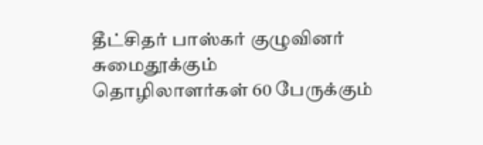தீட்சிதர் பாஸ்கர் குழுவினர் சுமைதூக்கும் தொழிலாளர்கள் 60 பேருக்கும்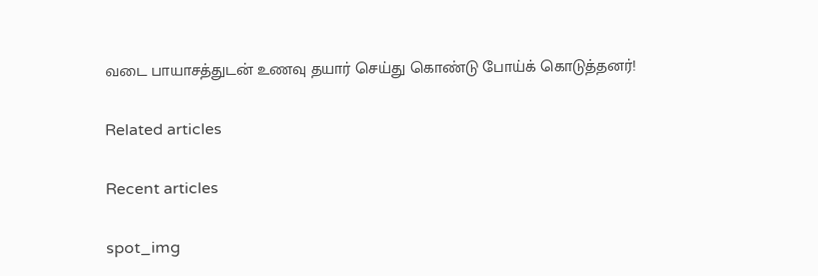வடை பாயாசத்துடன் உணவு தயார் செய்து கொண்டு போய்க் கொடுத்தனர்!

Related articles

Recent articles

spot_img